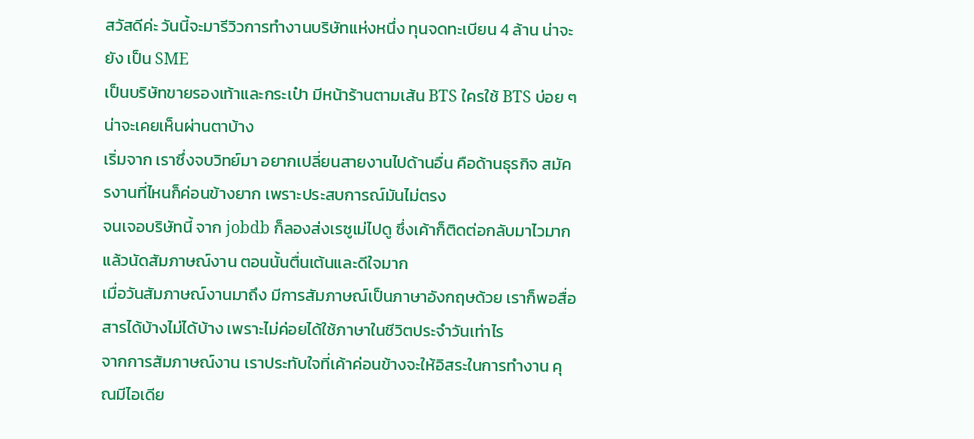สวัสดีค่ะ วันนี้จะมารีวิวการทำงานบริษัทแห่งหนึ่ง ทุนจดทะเบียน 4 ล้าน น่าจะยัง เป็น SME
เป็นบริษัทขายรองเท้าและกระเป๋า มีหน้าร้านตามเส้น BTS ใครใช้ BTS บ่อย ๆ น่าจะเคยเห็นผ่านตาบ้าง
เริ่มจาก เราซึ่งจบวิทย์มา อยากเปลี่ยนสายงานไปด้านอื่น คือด้านธุรกิจ สมัครงานที่ไหนก็ค่อนข้างยาก เพราะประสบการณ์มันไม่ตรง
จนเจอบริษัทนี้ จาก jobdb ก็ลองส่งเรซูเม่ไปดู ซึ่งเค้าก็ติดต่อกลับมาไวมาก แล้วนัดสัมภาษณ์งาน ตอนนั้นตื่นเต้นและดีใจมาก
เมื่อวันสัมภาษณ์งานมาถึง มีการสัมภาษณ์เป็นภาษาอังกฤษด้วย เราก็พอสื่อสารได้บ้างไม่ได้บ้าง เพราะไม่ค่อยได้ใช้ภาษาในชีวิตประจำวันเท่าไร
จากการสัมภาษณ์งาน เราประทับใจที่เค้าค่อนข้างจะให้อิสระในการทำงาน คุณมีไอเดีย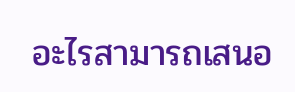อะไรสามารถเสนอ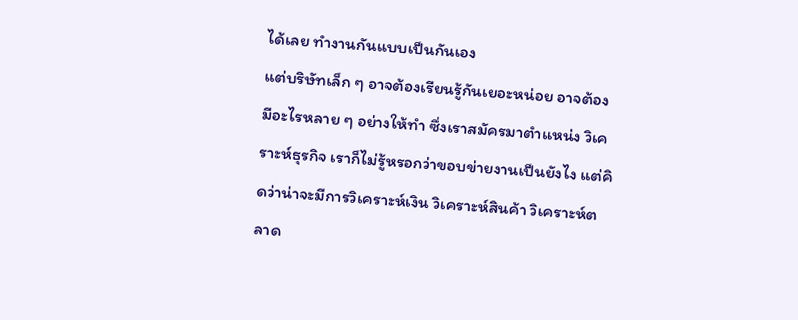ได้เลย ทำงานกันแบบเป็นกันเอง
แต่บริษัทเล็ก ๆ อาจต้องเรียนรู้กันเยอะหน่อย อาจต้องมีอะไรหลาย ๆ อย่างให้ทำ ซึ่งเราสมัครมาตำแหน่ง วิเคราะห์ธุรกิจ เราก็ไม่รู้หรอกว่าขอบข่ายงานเป็นยังไง แต่คิดว่าน่าจะมีการวิเคราะห์เงิน วิเคราะห์สินค้า วิเคราะห์ตลาด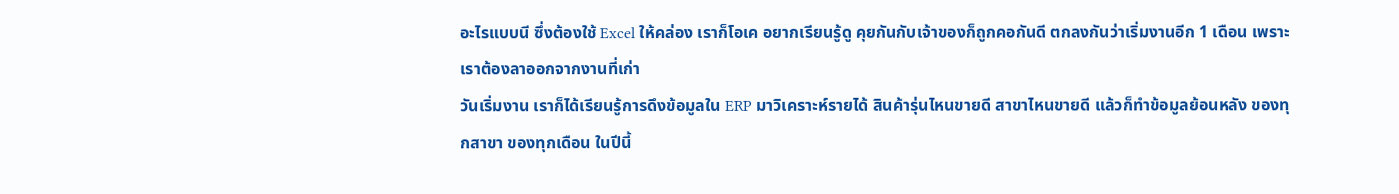อะไรแบบนี ซึ่งต้องใช้ Excel ให้คล่อง เราก็โอเค อยากเรียนรู้ดู คุยกันกับเจ้าของก็ถูกคอกันดี ตกลงกันว่าเริ่มงานอีก 1 เดือน เพราะเราต้องลาออกจากงานที่เก่า
วันเริ่มงาน เราก็ได้เรียนรู้การดึงข้อมูลใน ERP มาวิเคราะห์รายได้ สินค้ารุ่นไหนขายดี สาขาไหนขายดี แล้วก็ทำข้อมูลย้อนหลัง ของทุกสาขา ของทุกเดือน ในปีนี้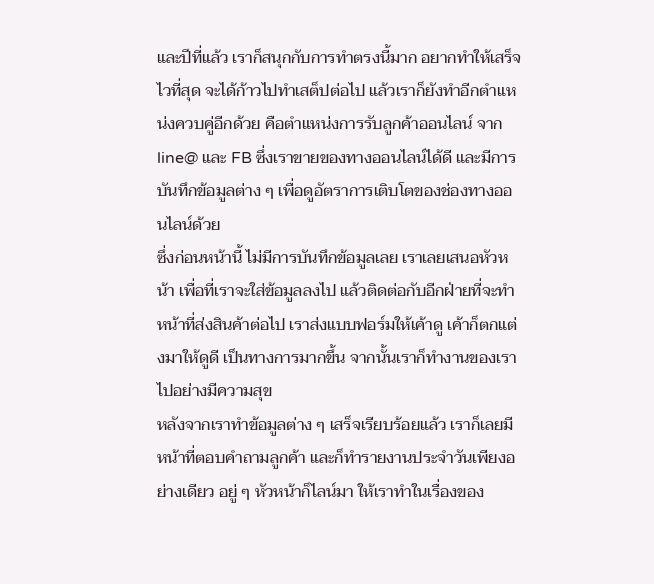และปีที่แล้ว เราก็สนุกกับการทำตรงนี้มาก อยากทำให้เสร็จไวที่สุด จะได้ก้าวไปทำเสต็ปต่อไป แล้วเราก็ยังทำอีกตำแหน่งควบคู่อีกด้วย คือตำแหน่งการรับลูกค้าออนไลน์ จาก line@ และ FB ซึ่งเราขายของทางออนไลน์ได้ดี และมีการบันทึกข้อมูลต่าง ๆ เพื่อดูอัตราการเติบโตของช่องทางออนไลน์ด้วย
ซึ่งก่อนหน้านี้ ไม่มีการบันทึกข้อมูลเลย เราเลยเสนอหัวหน้า เพื่อที่เราจะใส่ข้อมูลลงไป แล้วติดต่อกับอีกฝ่ายที่จะทำหน้าที่ส่งสินค้าต่อไป เราส่งแบบฟอร์มให้เค้าดู เค้าก็ตกแต่งมาให้ดูดี เป็นทางการมากขึ้น จากนั้นเราก็ทำงานของเราไปอย่างมีความสุข
หลังจากเราทำข้อมูลต่าง ๆ เสร็จเรียบร้อยแล้ว เราก็เลยมีหน้าที่ตอบคำถามลูกค้า และก็ทำรายงานประจำวันเพียงอย่างเดียว อยู่ ๆ หัวหน้าก็ไลน์มา ให้เราทำในเรื่องของ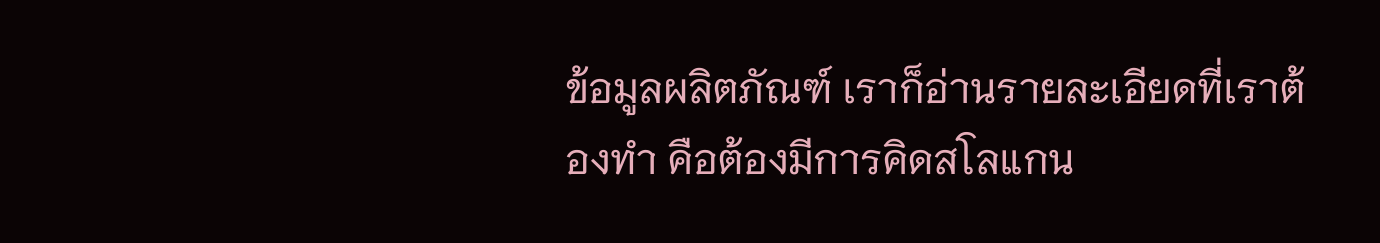ข้อมูลผลิตภัณฑ์ เราก็อ่านรายละเอียดที่เราต้องทำ คือต้องมีการคิดสโลแกน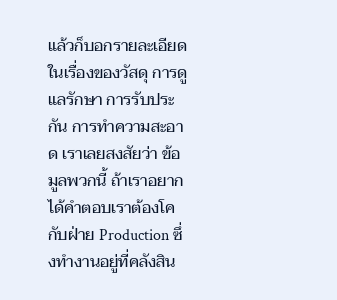แล้วก็บอกรายละเอียดในเรื่องของวัสดุ การดูแลรักษา การรับประกัน การทำความสะอาด เราเลยสงสัยว่า ข้อมูลพวกนี้ ถ้าเราอยากได้คำตอบเราต้องโคกับฝ่าย Production ซึ่งทำงานอยู่ที่คลังสิน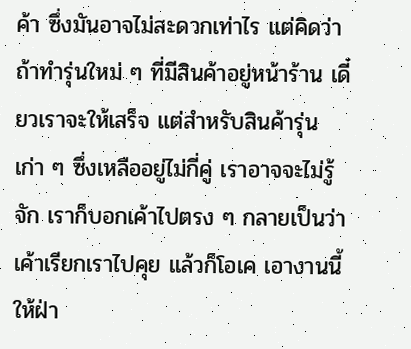ค้า ซึ่งมันอาจไม่สะดวกเท่าไร แต่คิดว่าถ้าทำรุ่นใหม่ ๆ ที่มีสินค้าอยู่หน้าร้าน เดี๋ยวเราจะให้เสร็จ แต่สำหรับสินค้ารุ่นเก่า ๆ ซึ่งเหลืออยู่ไม่กี่คู่ เราอาจจะไม่รู้จัก เราก็บอกเค้าไปตรง ๆ กลายเป็นว่าเค้าเรียกเราไปคุย แล้วก็โอเค เอางานนี้ให้ฝ่า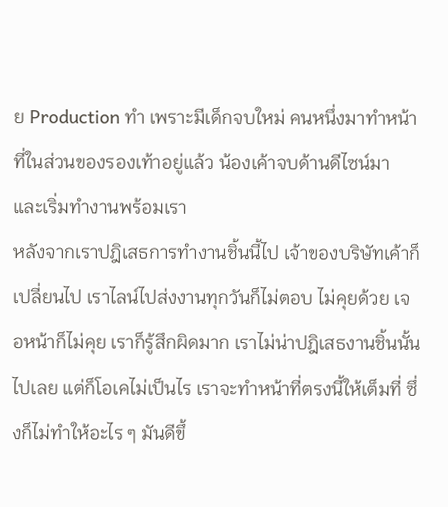ย Production ทำ เพราะมีเด็กจบใหม่ คนหนึ่งมาทำหน้าที่ในส่วนของรองเท้าอยู่แล้ว น้องเค้าจบด้านดีไซน์มา และเริ่มทำงานพร้อมเรา
หลังจากเราปฎิเสธการทำงานชิ้นนี้ไป เจ้าของบริษัทเค้าก็เปลี่ยนไป เราไลน์ไปส่งงานทุกวันก็ไม่ตอบ ไม่คุยด้วย เจอหน้าก็ไม่คุย เราก็รู้สึกผิดมาก เราไม่น่าปฎิเสธงานชิ้นนั้นไปเลย แต่ก็โอเคไม่เป็นไร เราจะทำหน้าที่ตรงนี้ให้เต็มที่ ซึ่งก็ไม่ทำให้อะไร ๆ มันดีขึ้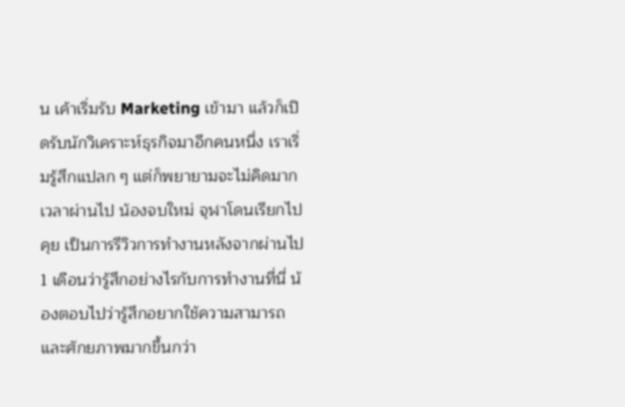น เค้าเริ่มรับ Marketing เข้ามา แล้วก็เปิดรับนักวิเคราะห์ธุรกิจมาอีกคนหนึ่ง เราเริ่มรู้สึกแปลก ๆ แต่ก็พยายามจะไม่คิดมาก เวลาผ่านไป น้องจบใหม่ จุฬาโดนเรียกไปคุย เป็นการรีวิวการทำงานหลังจากผ่านไป 1 เดือนว่ารู้สึกอย่างไรกับการทำงานที่นี่ น้องตอบไปว่ารู้สึกอยากใช้ความสามารถ และศักยภาพมากขึ้นกว่า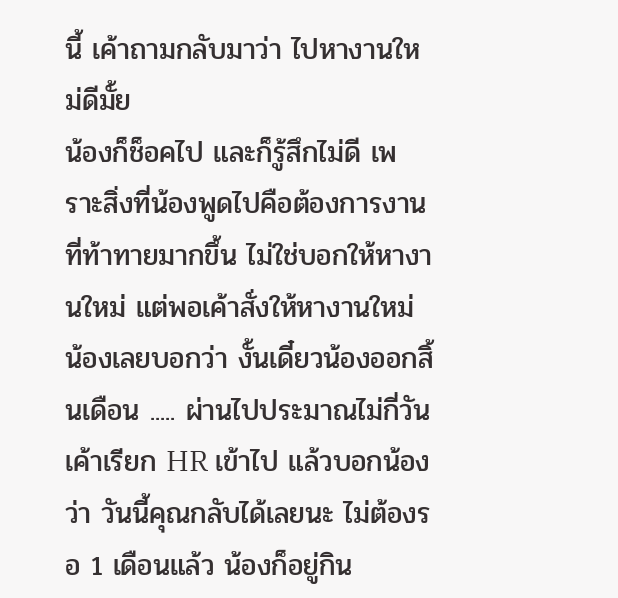นี้ เค้าถามกลับมาว่า ไปหางานใหม่ดีมั้ย
น้องก็ช็อคไป และก็รู้สึกไม่ดี เพราะสิ่งที่น้องพูดไปคือต้องการงานที่ท้าทายมากขึ้น ไม่ใช่บอกให้หางานใหม่ แต่พอเค้าสั่งให้หางานใหม่ น้องเลยบอกว่า งั้นเดี๋ยวน้องออกสิ้นเดือน ..... ผ่านไปประมาณไม่กี่วัน เค้าเรียก HR เข้าไป แล้วบอกน้องว่า วันนี้คุณกลับได้เลยนะ ไม่ต้องรอ 1 เดือนแล้ว น้องก็อยู่กิน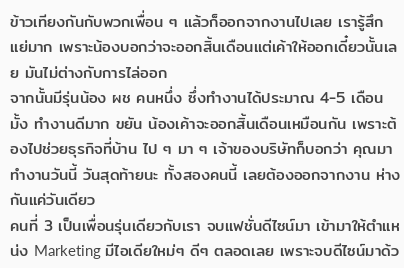ข้าวเทียงกันกับพวกเพื่อน ๆ แล้วก็ออกจากงานไปเลย เรารู้สึกแย่มาก เพราะน้องบอกว่าจะออกสิ้นเดือนแต่เค้าให้ออกเดี๋ยวนั้นเลย มันไม่ต่างกับการไล่ออก
จากนั้นมีรุ่นน้อง ผช คนหนึ่ง ซึ่งทำงานได้ประมาณ 4-5 เดือนมั้ง ทำงานดีมาก ขยัน น้องเค้าจะออกสิ้นเดือนเหมือนกัน เพราะต้องไปช่วยธุรกิจที่บ้าน ไป ๆ มา ๆ เจ้าของบริษัทก็บอกว่า คุณมาทำงานวันนี้ วันสุดท้ายนะ ทั้งสองคนนี้ เลยต้องออกจากงาน ห่างกันแค่วันเดียว
คนที่ 3 เป็นเพื่อนรุ่นเดียวกับเรา จบแฟชั่นดีไซน์มา เข้ามาให้ตำแหน่ง Marketing มีไอเดียใหม่ๆ ดีๆ ตลอดเลย เพราะจบดีไซน์มาด้ว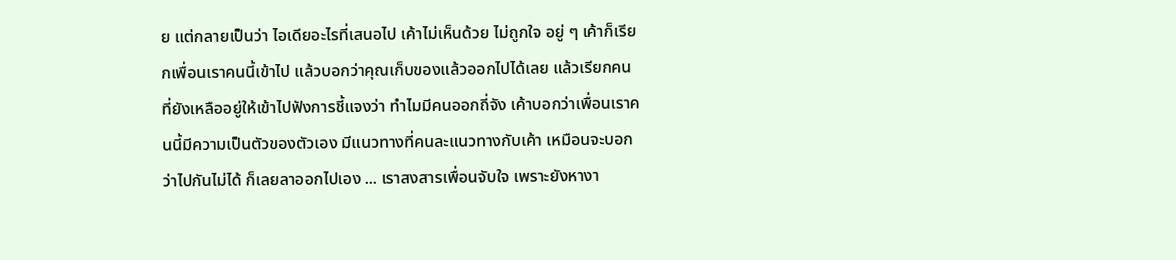ย แต่กลายเป็นว่า ไอเดียอะไรที่เสนอไป เค้าไม่เห็นด้วย ไม่ถูกใจ อยู่ ๆ เค้าก็เรียกเพื่อนเราคนนี้เข้าไป แล้วบอกว่าคุณเก็บของแล้วออกไปได้เลย แล้วเรียกคนที่ยังเหลืออยู่ให้เข้าไปฟังการชี้แจงว่า ทำไมมีคนออกถี่จัง เค้าบอกว่าเพื่อนเราคนนี้มีความเป็นตัวของตัวเอง มีแนวทางที่คนละแนวทางกับเค้า เหมือนจะบอกว่าไปกันไม่ได้ ก็เลยลาออกไปเอง ... เราสงสารเพื่อนจับใจ เพราะยังหางา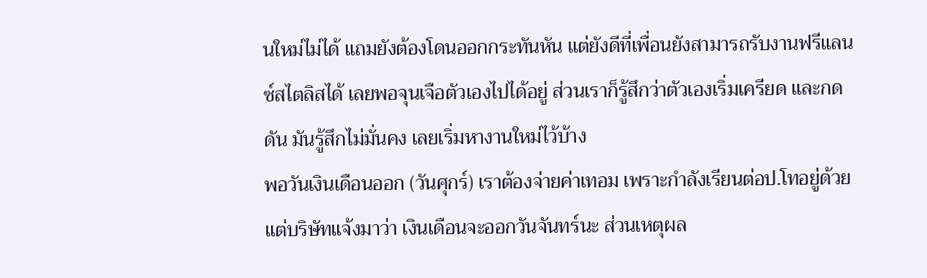นใหม่ไม่ได้ แถมยังต้องโดนออกกระทันหัน แต่ยังดีที่เพื่อนยังสามารถรับงานฟรีแลนซ์สไตลิสได้ เลยพอจุนเจือตัวเองไปได้อยู่ ส่วนเราก็รู้สึกว่าตัวเองเริ่มเครียด และกดดัน มันรู้สึกไม่มั่นคง เลยเริ่มหางานใหม่ไว้บ้าง
พอวันเงินเดือนออก (วันศุกร์) เราต้องจ่ายค่าเทอม เพราะกำลังเรียนต่อป.โทอยู่ด้วย แต่บริษัทแจ้งมาว่า เงินเดือนจะออกวันจันทร์นะ ส่วนเหตุผล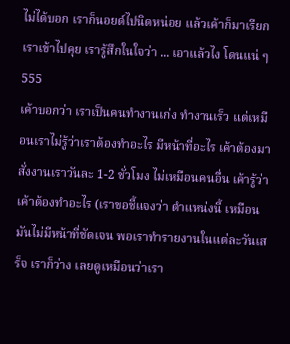ไม่ได้บอก เราก็นอยด์ไปนิดหน่อย แล้วเค้าก็มาเรียกเราเข้าไปคุย เรารู้สึกในใจว่า ... เอาแล้วไง โดนแน่ ๆ 555
เค้าบอกว่า เราเป็นคนทำงานเก่ง ทำงานเร็ว แต่เหมือนเราไม่รู้ว่าเราต้องทำอะไร มีหน้าที่อะไร เค้าต้องมาสั่งงานเราวันละ 1-2 ชั่วโมง ไม่เหมือนคนอื่น เค้ารู้ว่าเค้าต้องทำอะไร (เราขอชี้แจงว่า ตำแหน่งนี้ เหมือนมันไม่มีหน้าที่ชัดเจน พอเราทำรายงานในแต่ละวันเสร็จ เราก็ว่าง เลยดูเหมือนว่าเรา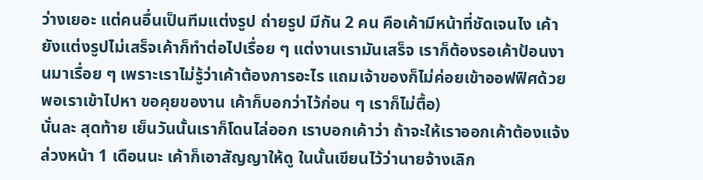ว่างเยอะ แต่คนอื่นเป็นทีมแต่งรูป ถ่ายรูป มีกัน 2 คน คือเค้ามีหน้าที่ชัดเจนไง เค้ายังแต่งรูปไม่เสร็จเค้าก็ทำต่อไปเรื่อย ๆ แต่งานเรามันเสร็จ เราก็ต้องรอเค้าป้อนงานมาเรื่อย ๆ เพราะเราไม่รู้ว่าเค้าต้องการอะไร แถมเจ้าของก็ไม่ค่อยเข้าออฟฟิศด้วย พอเราเข้าไปหา ขอคุยของาน เค้าก็บอกว่าไว้ก่อน ๆ เราก็ไม่ตื้อ)
นั่นละ สุดท้าย เย็นวันนั้นเราก็โดนไล่ออก เราบอกเค้าว่า ถ้าจะให้เราออกเค้าต้องแจ้งล่วงหน้า 1 เดือนนะ เค้าก็เอาสัญญาให้ดู ในนั้นเขียนไว้ว่านายจ้างเลิก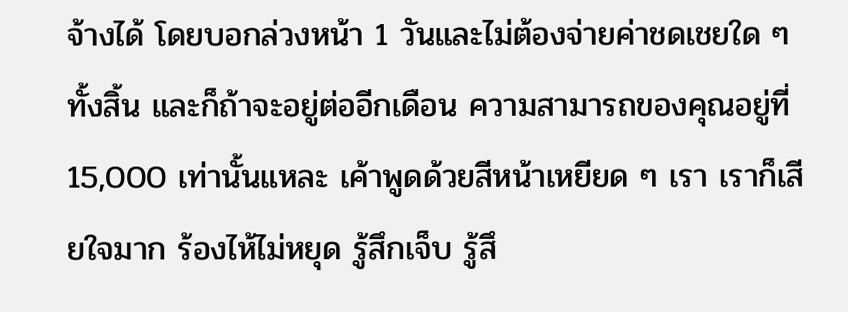จ้างได้ โดยบอกล่วงหน้า 1 วันและไม่ต้องจ่ายค่าชดเชยใด ๆ ทั้งสิ้น และก็ถ้าจะอยู่ต่ออีกเดือน ความสามารถของคุณอยู่ที่ 15,000 เท่านั้นแหละ เค้าพูดด้วยสีหน้าเหยียด ๆ เรา เราก็เสียใจมาก ร้องไห้ไม่หยุด รู้สึกเจ็บ รู้สึ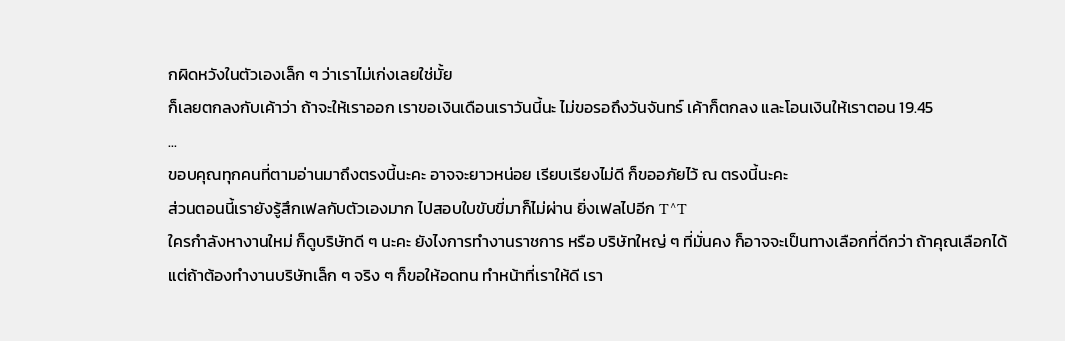กผิดหวังในตัวเองเล็ก ๆ ว่าเราไม่เก่งเลยใช่มั้ย
ก็เลยตกลงกับเค้าว่า ถ้าจะให้เราออก เราขอเงินเดือนเราวันนี้นะ ไม่ขอรอถึงวันจันทร์ เค้าก็ตกลง และโอนเงินให้เราตอน 19.45
...
ขอบคุณทุกคนที่ตามอ่านมาถึงตรงนี้นะคะ อาจจะยาวหน่อย เรียบเรียงไม่ดี ก็ขออภัยไว้ ณ ตรงนี้นะคะ
ส่วนตอนนี้เรายังรู้สึกเฟลกับตัวเองมาก ไปสอบใบขับขี่มาก็ไม่ผ่าน ยิ่งเฟลไปอีก T^T
ใครกำลังหางานใหม่ ก็ดูบริษัทดี ๆ นะคะ ยังไงการทำงานราชการ หรือ บริษัทใหญ่ ๆ ที่มั่นคง ก็อาจจะเป็นทางเลือกที่ดีกว่า ถ้าคุณเลือกได้
แต่ถ้าต้องทำงานบริษัทเล็ก ๆ จริง ๆ ก็ขอให้อดทน ทำหน้าที่เราให้ดี เรา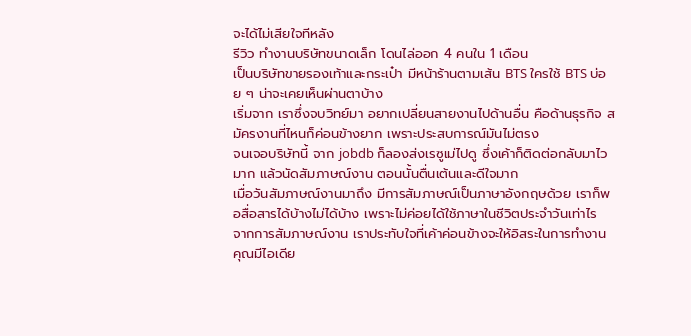จะได้ไม่เสียใจทีหลัง
รีวิว ทำงานบริษัทขนาดเล็ก โดนไล่ออก 4 คนใน 1 เดือน
เป็นบริษัทขายรองเท้าและกระเป๋า มีหน้าร้านตามเส้น BTS ใครใช้ BTS บ่อย ๆ น่าจะเคยเห็นผ่านตาบ้าง
เริ่มจาก เราซึ่งจบวิทย์มา อยากเปลี่ยนสายงานไปด้านอื่น คือด้านธุรกิจ สมัครงานที่ไหนก็ค่อนข้างยาก เพราะประสบการณ์มันไม่ตรง
จนเจอบริษัทนี้ จาก jobdb ก็ลองส่งเรซูเม่ไปดู ซึ่งเค้าก็ติดต่อกลับมาไวมาก แล้วนัดสัมภาษณ์งาน ตอนนั้นตื่นเต้นและดีใจมาก
เมื่อวันสัมภาษณ์งานมาถึง มีการสัมภาษณ์เป็นภาษาอังกฤษด้วย เราก็พอสื่อสารได้บ้างไม่ได้บ้าง เพราะไม่ค่อยได้ใช้ภาษาในชีวิตประจำวันเท่าไร
จากการสัมภาษณ์งาน เราประทับใจที่เค้าค่อนข้างจะให้อิสระในการทำงาน คุณมีไอเดีย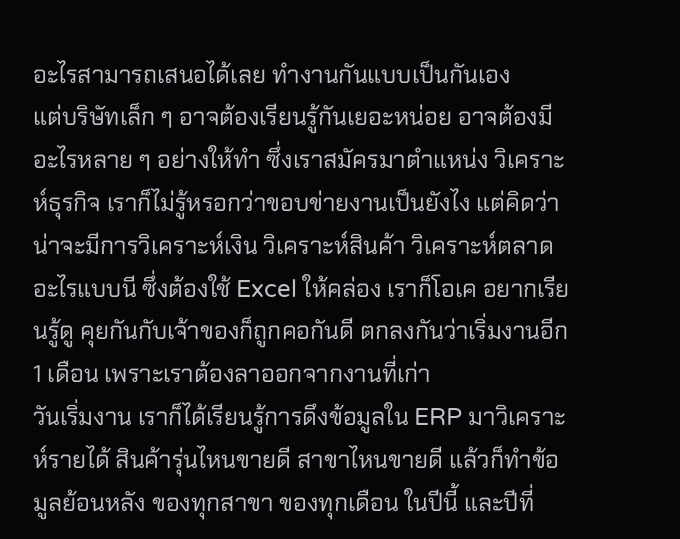อะไรสามารถเสนอได้เลย ทำงานกันแบบเป็นกันเอง
แต่บริษัทเล็ก ๆ อาจต้องเรียนรู้กันเยอะหน่อย อาจต้องมีอะไรหลาย ๆ อย่างให้ทำ ซึ่งเราสมัครมาตำแหน่ง วิเคราะห์ธุรกิจ เราก็ไม่รู้หรอกว่าขอบข่ายงานเป็นยังไง แต่คิดว่าน่าจะมีการวิเคราะห์เงิน วิเคราะห์สินค้า วิเคราะห์ตลาด อะไรแบบนี ซึ่งต้องใช้ Excel ให้คล่อง เราก็โอเค อยากเรียนรู้ดู คุยกันกับเจ้าของก็ถูกคอกันดี ตกลงกันว่าเริ่มงานอีก 1 เดือน เพราะเราต้องลาออกจากงานที่เก่า
วันเริ่มงาน เราก็ได้เรียนรู้การดึงข้อมูลใน ERP มาวิเคราะห์รายได้ สินค้ารุ่นไหนขายดี สาขาไหนขายดี แล้วก็ทำข้อมูลย้อนหลัง ของทุกสาขา ของทุกเดือน ในปีนี้ และปีที่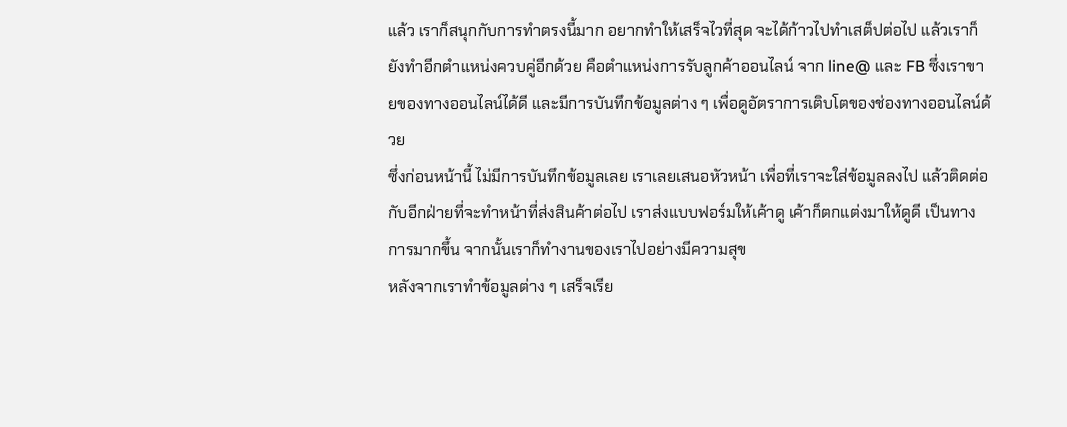แล้ว เราก็สนุกกับการทำตรงนี้มาก อยากทำให้เสร็จไวที่สุด จะได้ก้าวไปทำเสต็ปต่อไป แล้วเราก็ยังทำอีกตำแหน่งควบคู่อีกด้วย คือตำแหน่งการรับลูกค้าออนไลน์ จาก line@ และ FB ซึ่งเราขายของทางออนไลน์ได้ดี และมีการบันทึกข้อมูลต่าง ๆ เพื่อดูอัตราการเติบโตของช่องทางออนไลน์ด้วย
ซึ่งก่อนหน้านี้ ไม่มีการบันทึกข้อมูลเลย เราเลยเสนอหัวหน้า เพื่อที่เราจะใส่ข้อมูลลงไป แล้วติดต่อกับอีกฝ่ายที่จะทำหน้าที่ส่งสินค้าต่อไป เราส่งแบบฟอร์มให้เค้าดู เค้าก็ตกแต่งมาให้ดูดี เป็นทางการมากขึ้น จากนั้นเราก็ทำงานของเราไปอย่างมีความสุข
หลังจากเราทำข้อมูลต่าง ๆ เสร็จเรีย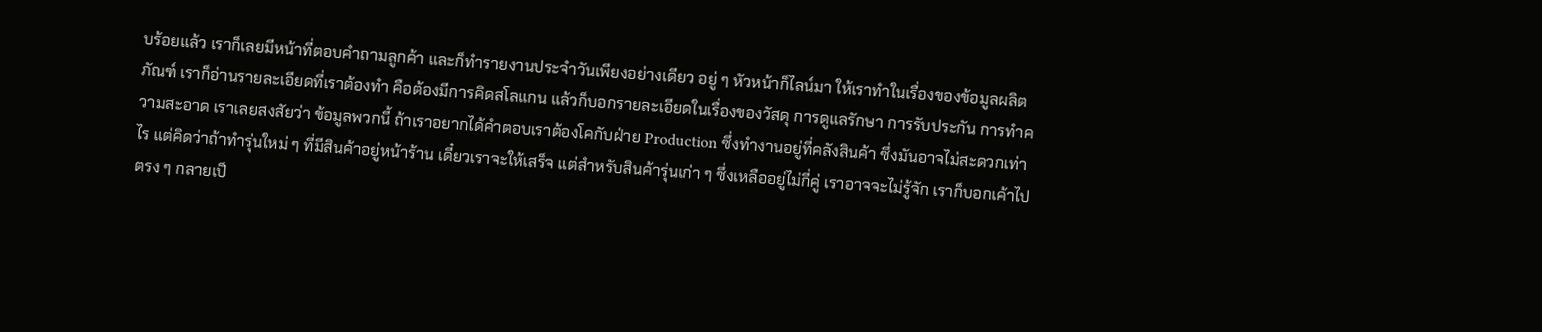บร้อยแล้ว เราก็เลยมีหน้าที่ตอบคำถามลูกค้า และก็ทำรายงานประจำวันเพียงอย่างเดียว อยู่ ๆ หัวหน้าก็ไลน์มา ให้เราทำในเรื่องของข้อมูลผลิตภัณฑ์ เราก็อ่านรายละเอียดที่เราต้องทำ คือต้องมีการคิดสโลแกน แล้วก็บอกรายละเอียดในเรื่องของวัสดุ การดูแลรักษา การรับประกัน การทำความสะอาด เราเลยสงสัยว่า ข้อมูลพวกนี้ ถ้าเราอยากได้คำตอบเราต้องโคกับฝ่าย Production ซึ่งทำงานอยู่ที่คลังสินค้า ซึ่งมันอาจไม่สะดวกเท่าไร แต่คิดว่าถ้าทำรุ่นใหม่ ๆ ที่มีสินค้าอยู่หน้าร้าน เดี๋ยวเราจะให้เสร็จ แต่สำหรับสินค้ารุ่นเก่า ๆ ซึ่งเหลืออยู่ไม่กี่คู่ เราอาจจะไม่รู้จัก เราก็บอกเค้าไปตรง ๆ กลายเป็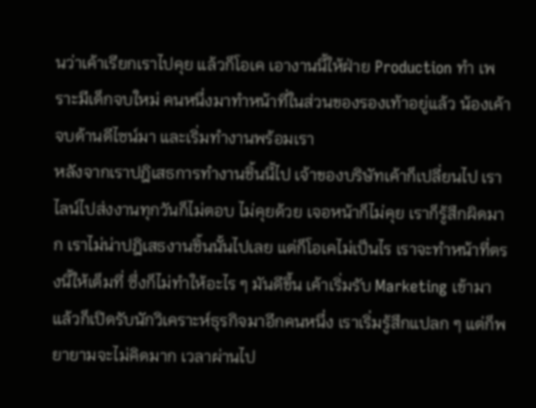นว่าเค้าเรียกเราไปคุย แล้วก็โอเค เอางานนี้ให้ฝ่าย Production ทำ เพราะมีเด็กจบใหม่ คนหนึ่งมาทำหน้าที่ในส่วนของรองเท้าอยู่แล้ว น้องเค้าจบด้านดีไซน์มา และเริ่มทำงานพร้อมเรา
หลังจากเราปฎิเสธการทำงานชิ้นนี้ไป เจ้าของบริษัทเค้าก็เปลี่ยนไป เราไลน์ไปส่งงานทุกวันก็ไม่ตอบ ไม่คุยด้วย เจอหน้าก็ไม่คุย เราก็รู้สึกผิดมาก เราไม่น่าปฎิเสธงานชิ้นนั้นไปเลย แต่ก็โอเคไม่เป็นไร เราจะทำหน้าที่ตรงนี้ให้เต็มที่ ซึ่งก็ไม่ทำให้อะไร ๆ มันดีขึ้น เค้าเริ่มรับ Marketing เข้ามา แล้วก็เปิดรับนักวิเคราะห์ธุรกิจมาอีกคนหนึ่ง เราเริ่มรู้สึกแปลก ๆ แต่ก็พยายามจะไม่คิดมาก เวลาผ่านไป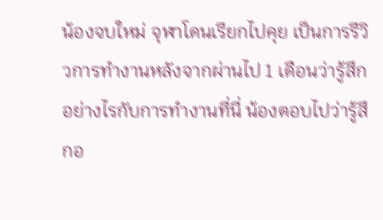น้องจบใหม่ จุฬาโดนเรียกไปคุย เป็นการรีวิวการทำงานหลังจากผ่านไป 1 เดือนว่ารู้สึกอย่างไรกับการทำงานที่นี่ น้องตอบไปว่ารู้สึกอ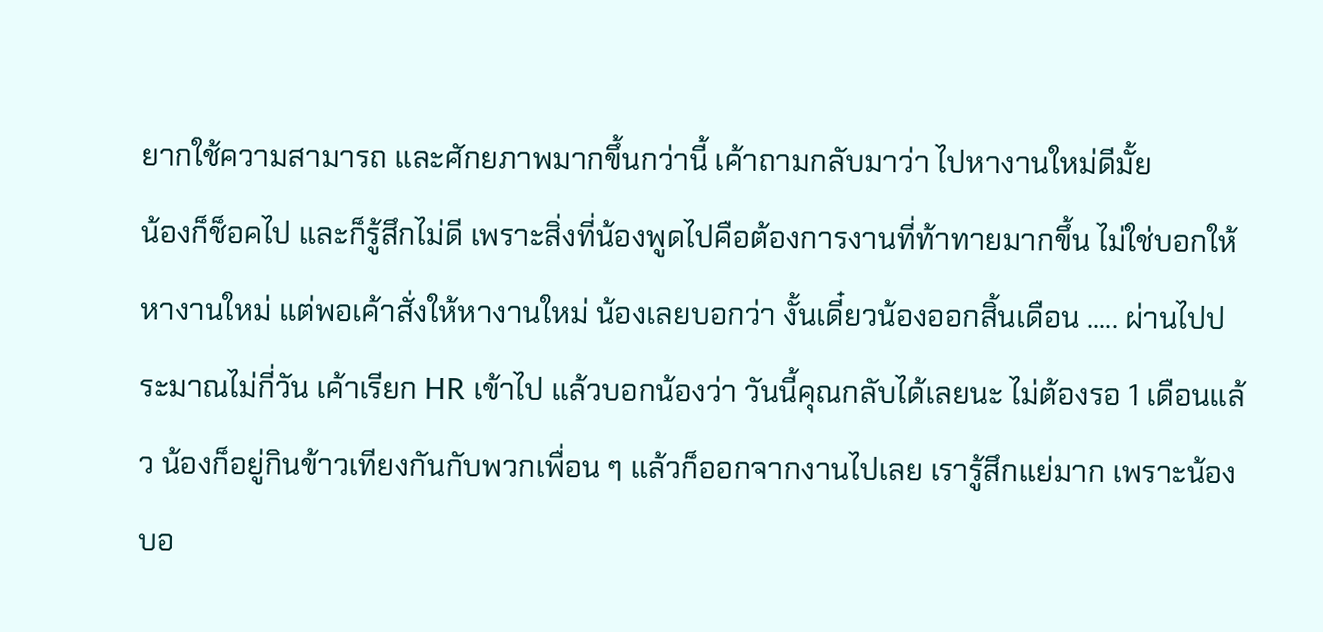ยากใช้ความสามารถ และศักยภาพมากขึ้นกว่านี้ เค้าถามกลับมาว่า ไปหางานใหม่ดีมั้ย
น้องก็ช็อคไป และก็รู้สึกไม่ดี เพราะสิ่งที่น้องพูดไปคือต้องการงานที่ท้าทายมากขึ้น ไม่ใช่บอกให้หางานใหม่ แต่พอเค้าสั่งให้หางานใหม่ น้องเลยบอกว่า งั้นเดี๋ยวน้องออกสิ้นเดือน ..... ผ่านไปประมาณไม่กี่วัน เค้าเรียก HR เข้าไป แล้วบอกน้องว่า วันนี้คุณกลับได้เลยนะ ไม่ต้องรอ 1 เดือนแล้ว น้องก็อยู่กินข้าวเทียงกันกับพวกเพื่อน ๆ แล้วก็ออกจากงานไปเลย เรารู้สึกแย่มาก เพราะน้องบอ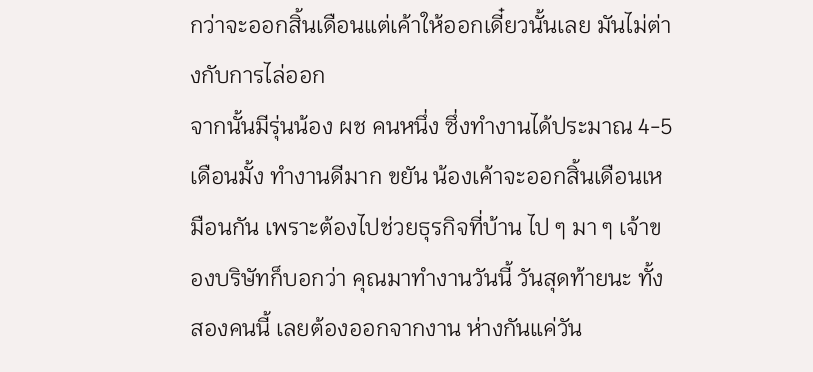กว่าจะออกสิ้นเดือนแต่เค้าให้ออกเดี๋ยวนั้นเลย มันไม่ต่างกับการไล่ออก
จากนั้นมีรุ่นน้อง ผช คนหนึ่ง ซึ่งทำงานได้ประมาณ 4-5 เดือนมั้ง ทำงานดีมาก ขยัน น้องเค้าจะออกสิ้นเดือนเหมือนกัน เพราะต้องไปช่วยธุรกิจที่บ้าน ไป ๆ มา ๆ เจ้าของบริษัทก็บอกว่า คุณมาทำงานวันนี้ วันสุดท้ายนะ ทั้งสองคนนี้ เลยต้องออกจากงาน ห่างกันแค่วัน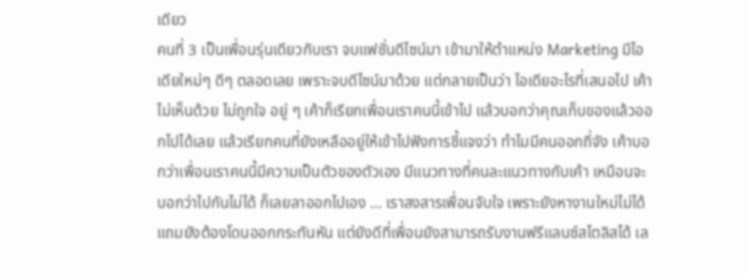เดียว
คนที่ 3 เป็นเพื่อนรุ่นเดียวกับเรา จบแฟชั่นดีไซน์มา เข้ามาให้ตำแหน่ง Marketing มีไอเดียใหม่ๆ ดีๆ ตลอดเลย เพราะจบดีไซน์มาด้วย แต่กลายเป็นว่า ไอเดียอะไรที่เสนอไป เค้าไม่เห็นด้วย ไม่ถูกใจ อยู่ ๆ เค้าก็เรียกเพื่อนเราคนนี้เข้าไป แล้วบอกว่าคุณเก็บของแล้วออกไปได้เลย แล้วเรียกคนที่ยังเหลืออยู่ให้เข้าไปฟังการชี้แจงว่า ทำไมมีคนออกถี่จัง เค้าบอกว่าเพื่อนเราคนนี้มีความเป็นตัวของตัวเอง มีแนวทางที่คนละแนวทางกับเค้า เหมือนจะบอกว่าไปกันไม่ได้ ก็เลยลาออกไปเอง ... เราสงสารเพื่อนจับใจ เพราะยังหางานใหม่ไม่ได้ แถมยังต้องโดนออกกระทันหัน แต่ยังดีที่เพื่อนยังสามารถรับงานฟรีแลนซ์สไตลิสได้ เล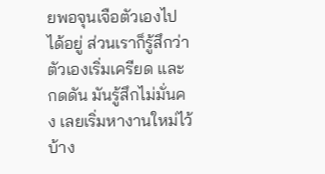ยพอจุนเจือตัวเองไปได้อยู่ ส่วนเราก็รู้สึกว่าตัวเองเริ่มเครียด และกดดัน มันรู้สึกไม่มั่นคง เลยเริ่มหางานใหม่ไว้บ้าง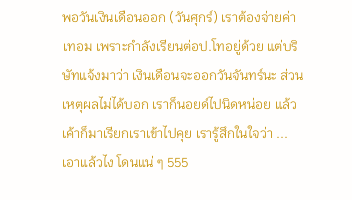พอวันเงินเดือนออก (วันศุกร์) เราต้องจ่ายค่าเทอม เพราะกำลังเรียนต่อป.โทอยู่ด้วย แต่บริษัทแจ้งมาว่า เงินเดือนจะออกวันจันทร์นะ ส่วนเหตุผลไม่ได้บอก เราก็นอยด์ไปนิดหน่อย แล้วเค้าก็มาเรียกเราเข้าไปคุย เรารู้สึกในใจว่า ... เอาแล้วไง โดนแน่ ๆ 555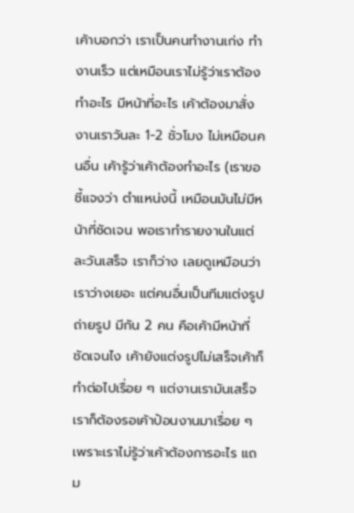เค้าบอกว่า เราเป็นคนทำงานเก่ง ทำงานเร็ว แต่เหมือนเราไม่รู้ว่าเราต้องทำอะไร มีหน้าที่อะไร เค้าต้องมาสั่งงานเราวันละ 1-2 ชั่วโมง ไม่เหมือนคนอื่น เค้ารู้ว่าเค้าต้องทำอะไร (เราขอชี้แจงว่า ตำแหน่งนี้ เหมือนมันไม่มีหน้าที่ชัดเจน พอเราทำรายงานในแต่ละวันเสร็จ เราก็ว่าง เลยดูเหมือนว่าเราว่างเยอะ แต่คนอื่นเป็นทีมแต่งรูป ถ่ายรูป มีกัน 2 คน คือเค้ามีหน้าที่ชัดเจนไง เค้ายังแต่งรูปไม่เสร็จเค้าก็ทำต่อไปเรื่อย ๆ แต่งานเรามันเสร็จ เราก็ต้องรอเค้าป้อนงานมาเรื่อย ๆ เพราะเราไม่รู้ว่าเค้าต้องการอะไร แถม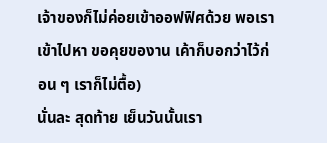เจ้าของก็ไม่ค่อยเข้าออฟฟิศด้วย พอเราเข้าไปหา ขอคุยของาน เค้าก็บอกว่าไว้ก่อน ๆ เราก็ไม่ตื้อ)
นั่นละ สุดท้าย เย็นวันนั้นเรา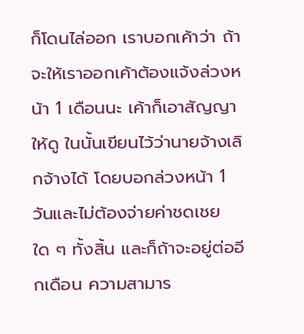ก็โดนไล่ออก เราบอกเค้าว่า ถ้าจะให้เราออกเค้าต้องแจ้งล่วงหน้า 1 เดือนนะ เค้าก็เอาสัญญาให้ดู ในนั้นเขียนไว้ว่านายจ้างเลิกจ้างได้ โดยบอกล่วงหน้า 1 วันและไม่ต้องจ่ายค่าชดเชยใด ๆ ทั้งสิ้น และก็ถ้าจะอยู่ต่ออีกเดือน ความสามาร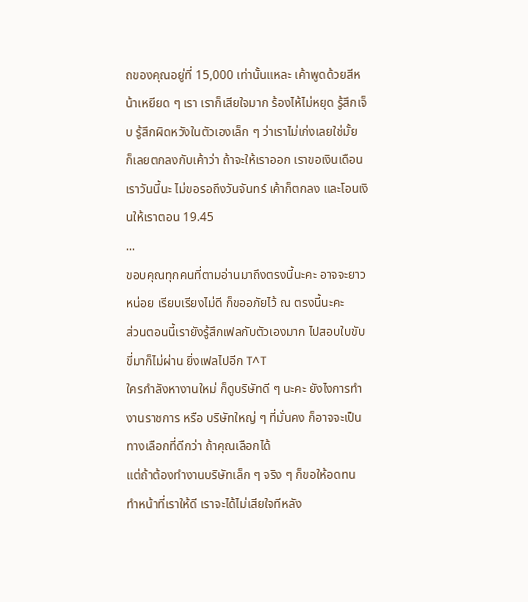ถของคุณอยู่ที่ 15,000 เท่านั้นแหละ เค้าพูดด้วยสีหน้าเหยียด ๆ เรา เราก็เสียใจมาก ร้องไห้ไม่หยุด รู้สึกเจ็บ รู้สึกผิดหวังในตัวเองเล็ก ๆ ว่าเราไม่เก่งเลยใช่มั้ย
ก็เลยตกลงกับเค้าว่า ถ้าจะให้เราออก เราขอเงินเดือนเราวันนี้นะ ไม่ขอรอถึงวันจันทร์ เค้าก็ตกลง และโอนเงินให้เราตอน 19.45
...
ขอบคุณทุกคนที่ตามอ่านมาถึงตรงนี้นะคะ อาจจะยาวหน่อย เรียบเรียงไม่ดี ก็ขออภัยไว้ ณ ตรงนี้นะคะ
ส่วนตอนนี้เรายังรู้สึกเฟลกับตัวเองมาก ไปสอบใบขับขี่มาก็ไม่ผ่าน ยิ่งเฟลไปอีก T^T
ใครกำลังหางานใหม่ ก็ดูบริษัทดี ๆ นะคะ ยังไงการทำงานราชการ หรือ บริษัทใหญ่ ๆ ที่มั่นคง ก็อาจจะเป็นทางเลือกที่ดีกว่า ถ้าคุณเลือกได้
แต่ถ้าต้องทำงานบริษัทเล็ก ๆ จริง ๆ ก็ขอให้อดทน ทำหน้าที่เราให้ดี เราจะได้ไม่เสียใจทีหลัง